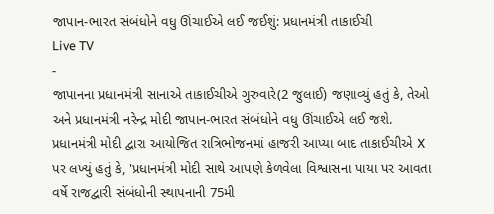જાપાન-ભારત સંબંધોને વધુ ઊંચાઈએ લઈ જઈશું: પ્રધાનમંત્રી તાકાઈચી
Live TV
-
જાપાનના પ્રધાનમંત્રી સાનાએ તાકાઈચીએ ગુરુવારે(2 જુલાઈ) જણાવ્યું હતું કે, તેઓ અને પ્રધાનમંત્રી નરેન્દ્ર મોદી જાપાન-ભારત સંબંધોને વધુ ઊંચાઈએ લઈ જશે. પ્રધાનમંત્રી મોદી દ્વારા આયોજિત રાત્રિભોજનમાં હાજરી આપ્યા બાદ તાકાઈચીએ X પર લખ્યું હતું કે, 'પ્રધાનમંત્રી મોદી સાથે આપણે કેળવેલા વિશ્વાસના પાયા પર આવતા વર્ષે રાજદ્વારી સંબંધોની સ્થાપનાની 75મી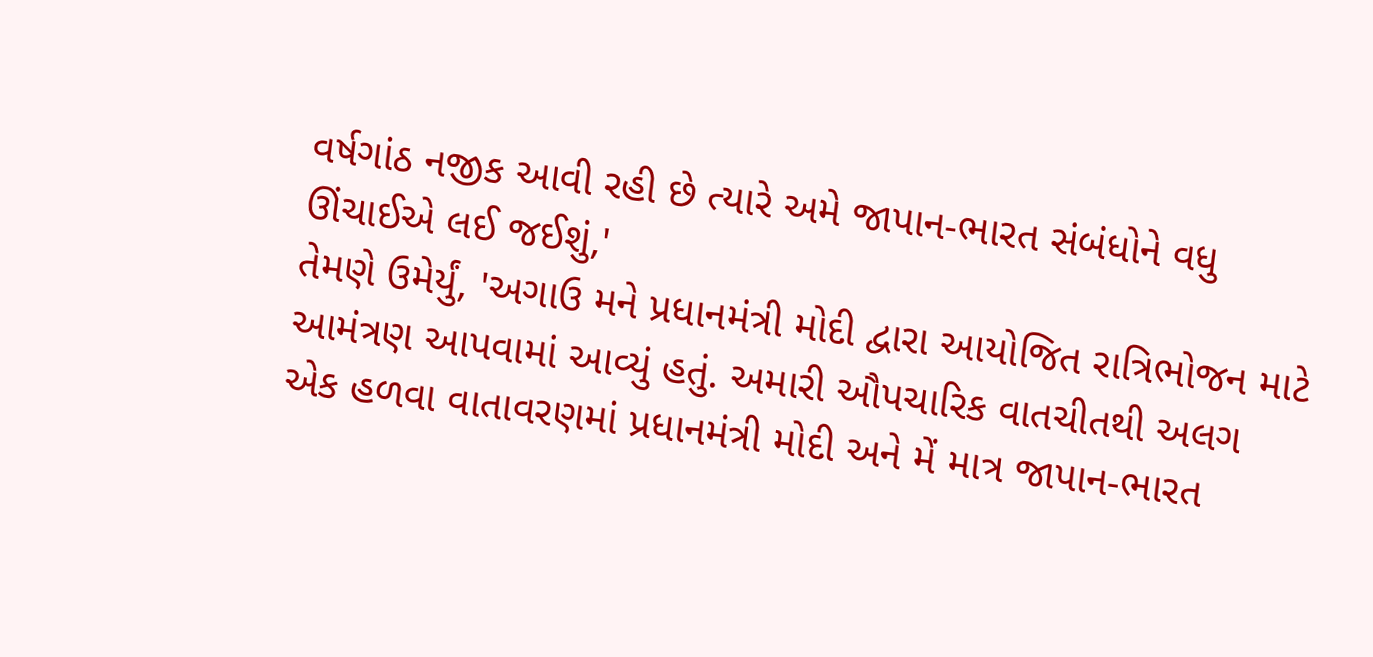વર્ષગાંઠ નજીક આવી રહી છે ત્યારે અમે જાપાન-ભારત સંબંધોને વધુ ઊંચાઈએ લઈ જઈશું,'
તેમણે ઉમેર્યું, 'અગાઉ મને પ્રધાનમંત્રી મોદી દ્વારા આયોજિત રાત્રિભોજન માટે આમંત્રણ આપવામાં આવ્યું હતું. અમારી ઔપચારિક વાતચીતથી અલગ એક હળવા વાતાવરણમાં પ્રધાનમંત્રી મોદી અને મેં માત્ર જાપાન-ભારત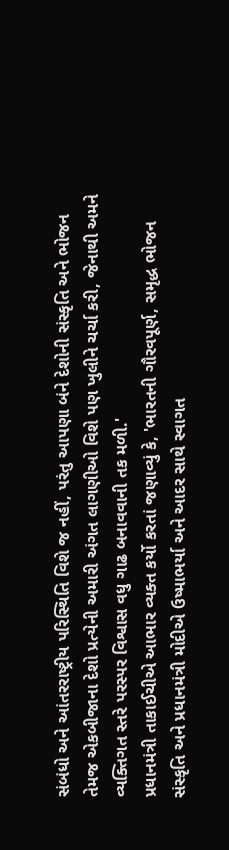સંબંધો અને આંતરરાષ્ટ્રીય પરિસ્થિતિ વિશે જ નહીં, પરંતુ આપણા બંને દેશોની સંસ્કૃતિ અને ભોજન તેમજ એકબીજાના દેશો પ્રત્યેની અમારી અંગત લાગણીઓ વિશે પણ ખુલીને ચર્ચા કરી, જેનાથી અમને વ્યક્તિગત સ્તરે પરસ્પર વિશ્વાસ વધુ ગાઢ બનાવવાની તક મળી.'
પ્રધાનમંત્રી તાકાઈચીએ આભાર વ્યક્ત કર્યો કરતાં જણાવ્યું કે, 'ભારતની ગૌરવપૂર્ણ, સમૃદ્ધ ભોજન સંસ્કૃતિ અને પ્રધાનમંત્રી મોદીએ ઉષ્માભર્યા અને આદર સાથે સ્વાગત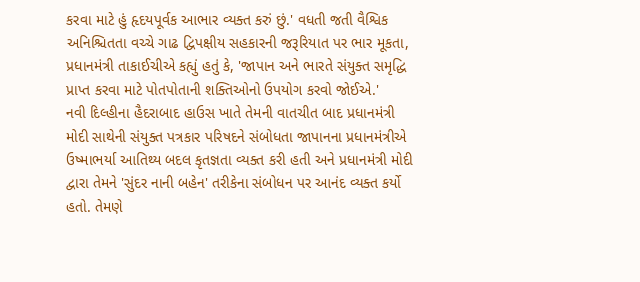કરવા માટે હું હૃદયપૂર્વક આભાર વ્યક્ત કરું છું.' વધતી જતી વૈશ્વિક અનિશ્ચિતતા વચ્ચે ગાઢ દ્વિપક્ષીય સહકારની જરૂરિયાત પર ભાર મૂકતા, પ્રધાનમંત્રી તાકાઈચીએ કહ્યું હતું કે, 'જાપાન અને ભારતે સંયુક્ત સમૃદ્ધિ પ્રાપ્ત કરવા માટે પોતપોતાની શક્તિઓનો ઉપયોગ કરવો જોઈએ.'
નવી દિલ્હીના હૈદરાબાદ હાઉસ ખાતે તેમની વાતચીત બાદ પ્રધાનમંત્રી મોદી સાથેની સંયુક્ત પત્રકાર પરિષદને સંબોધતા જાપાનના પ્રધાનમંત્રીએ ઉષ્માભર્યા આતિથ્ય બદલ કૃતજ્ઞતા વ્યક્ત કરી હતી અને પ્રધાનમંત્રી મોદી દ્વારા તેમને 'સુંદર નાની બહેન' તરીકેના સંબોધન પર આનંદ વ્યક્ત કર્યો હતો. તેમણે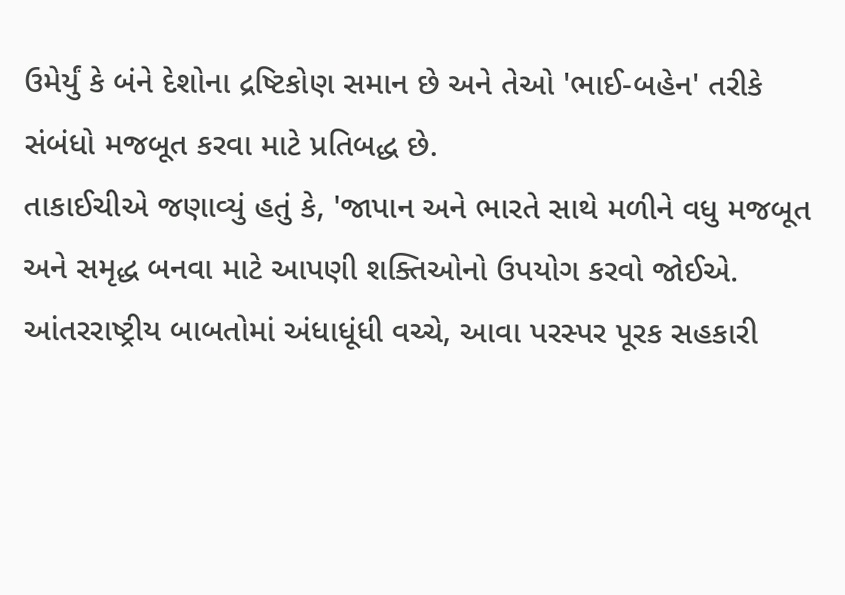ઉમેર્યું કે બંને દેશોના દ્રષ્ટિકોણ સમાન છે અને તેઓ 'ભાઈ-બહેન' તરીકે સંબંધો મજબૂત કરવા માટે પ્રતિબદ્ધ છે.
તાકાઈચીએ જણાવ્યું હતું કે, 'જાપાન અને ભારતે સાથે મળીને વધુ મજબૂત અને સમૃદ્ધ બનવા માટે આપણી શક્તિઓનો ઉપયોગ કરવો જોઈએ. આંતરરાષ્ટ્રીય બાબતોમાં અંધાધૂંધી વચ્ચે, આવા પરસ્પર પૂરક સહકારી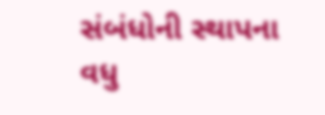સંબંધોની સ્થાપના વધુ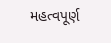મહત્વપૂર્ણ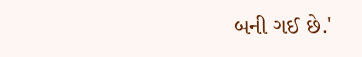બની ગઈ છે.'